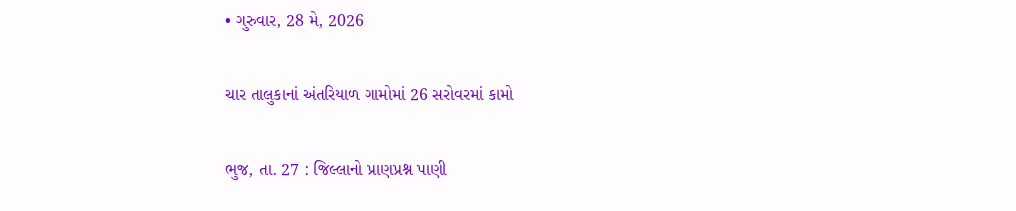• ગુરુવાર, 28 મે, 2026

ચાર તાલુકાનાં અંતરિયાળ ગામોમાં 26 સરોવરમાં કામો

ભુજ, તા. 27 : જિલ્લાનો પ્રાણપ્રશ્ન પાણી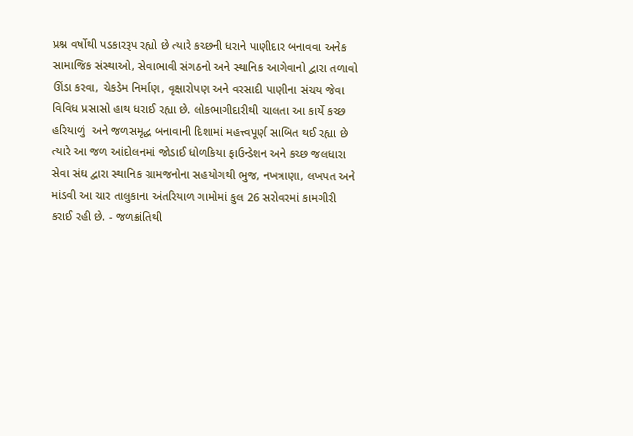પ્રશ્ન વર્ષોથી પડકારરૂપ રહ્યો છે ત્યારે કચ્છની ધરાને પાણીદાર બનાવવા અનેક સામાજિક સંસ્થાઓ, સેવાભાવી સંગઠનો અને સ્થાનિક આગેવાનો દ્વારા તળાવો ઊંડા કરવા, ચેકડેમ નિર્માણ, વૃક્ષારોપણ અને વરસાદી પાણીના સંચય જેવા વિવિધ પ્રસાસો હાથ ધરાઈ રહ્યા છે. લોકભાગીદારીથી ચાલતા આ કાર્યે કચ્છ હરિયાળું  અને જળસમૃદ્ધ બનાવાની દિશામાં મહત્ત્વપૂર્ણ સાબિત થઈ રહ્યા છે ત્યારે આ જળ આંદોલનમાં જોડાઈ ધોળકિયા ફાઉન્ડેશન અને કચ્છ જલધારા સેવા સંઘ દ્વારા સ્થાનિક ગ્રામજનોના સહયોગથી ભુજ, નખત્રાણા, લખપત અને માંડવી આ ચાર તાલુકાના અંતરિયાળ ગામોમાં કુલ 26 સરોવરમાં કામગીરી કરાઈ રહી છે. - જળક્રાંતિથી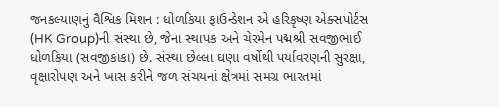જનકલ્યાણનું વૈશ્વિક મિશન : ધોળકિયા ફાઉન્ડેશન એ હરિકૃષ્ણ એક્સપોર્ટસ (HK Group)ની સંસ્થા છે, જેના સ્થાપક અને ચેરમેન પદ્મશ્રી સવજીભાઈ ધોળકિયા (સવજીકાકા) છે. સંસ્થા છેલ્લા ઘણા વર્ષોથી પર્યાવરણની સુરક્ષા, વૃક્ષારોપણ અને ખાસ કરીને જળ સંચયનાં ક્ષેત્રમાં સમગ્ર ભારતમાં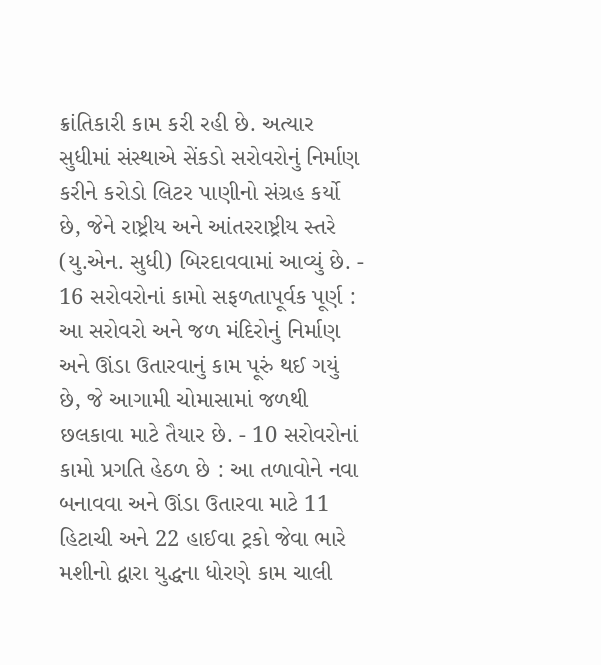ક્રાંતિકારી કામ કરી રહી છે. અત્યાર સુધીમાં સંસ્થાએ સેંકડો સરોવરોનું નિર્માણ કરીને કરોડો લિટર પાણીનો સંગ્રહ કર્યો છે, જેને રાષ્ટ્રીય અને આંતરરાષ્ટ્રીય સ્તરે (યુ.એન. સુધી) બિરદાવવામાં આવ્યું છે. - 16 સરોવરોનાં કામો સફળતાપૂર્વક પૂર્ણ : આ સરોવરો અને જળ મંદિરોનું નિર્માણ અને ઊંડા ઉતારવાનું કામ પૂરું થઈ ગયું છે, જે આગામી ચોમાસામાં જળથી છલકાવા માટે તૈયાર છે. - 10 સરોવરોનાં કામો પ્રગતિ હેઠળ છે : આ તળાવોને નવા બનાવવા અને ઊંડા ઉતારવા માટે 11 હિટાચી અને 22 હાઈવા ટ્રકો જેવા ભારે મશીનો દ્વારા યુદ્ધના ધોરણે કામ ચાલી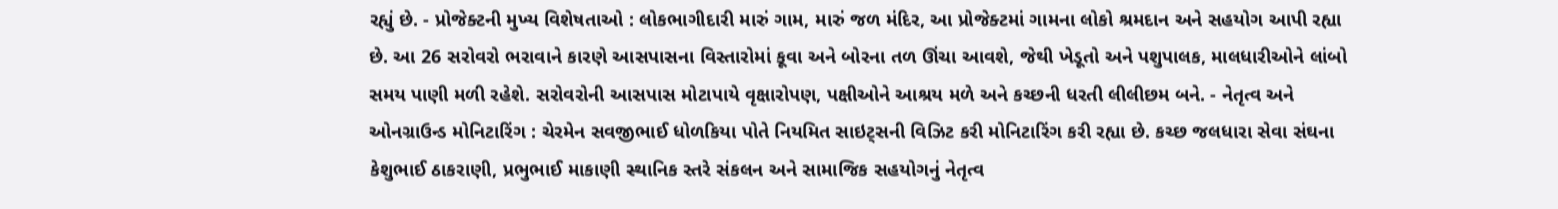રહ્યું છે. - પ્રોજેક્ટની મુખ્ય વિશેષતાઓ : લોકભાગીદારી મારું ગામ, મારું જળ મંદિર, આ પ્રોજેક્ટમાં ગામના લોકો શ્રમદાન અને સહયોગ આપી રહ્યા છે. આ 26 સરોવરો ભરાવાને કારણે આસપાસના વિસ્તારોમાં કૂવા અને બોરના તળ ઊંચા આવશે, જેથી ખેડૂતો અને પશુપાલક, માલધારીઓને લાંબો સમય પાણી મળી રહેશે. સરોવરોની આસપાસ મોટાપાયે વૃક્ષારોપણ, પક્ષીઓને આશ્રય મળે અને કચ્છની ધરતી લીલીછમ બને. - નેતૃત્વ અને ઓનગ્રાઉન્ડ મોનિટારિંગ : ચેરમેન સવજીભાઈ ધોળકિયા પોતે નિયમિત સાઇટ્સની વિઝિટ કરી મોનિટારિંગ કરી રહ્યા છે. કચ્છ જલધારા સેવા સંઘના  કેશુભાઈ ઠાકરાણી, પ્રભુભાઈ માકાણી સ્થાનિક સ્તરે સંકલન અને સામાજિક સહયોગનું નેતૃત્વ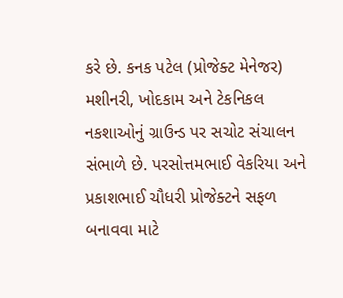કરે છે. કનક પટેલ (પ્રોજેક્ટ મેનેજર) મશીનરી, ખોદકામ અને ટેકનિકલ નકશાઓનું ગ્રાઉન્ડ પર સચોટ સંચાલન સંભાળે છે. પરસોત્તમભાઈ વેકરિયા અને પ્રકાશભાઈ ચૌધરી પ્રોજેક્ટને સફળ બનાવવા માટે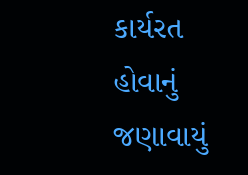કાર્યરત હોવાનું જણાવાયું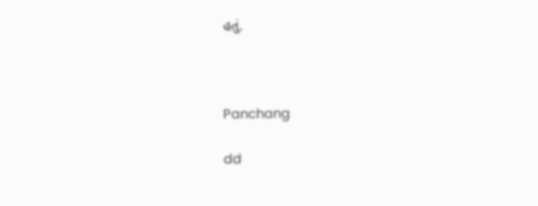હતું.



Panchang

dd